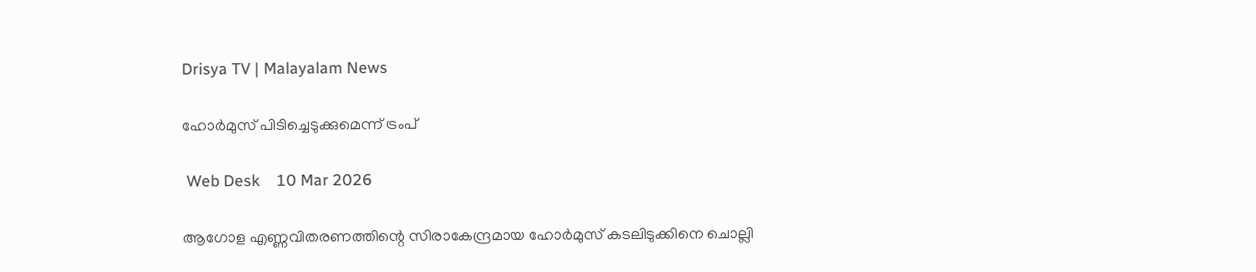Drisya TV | Malayalam News

ഹോർമുസ് പിടിച്ചെടുക്കുമെന്ന് ട്രംപ്

 Web Desk    10 Mar 2026

ആഗോള എണ്ണവിതരണത്തിന്റെ സിരാകേന്ദ്രമായ ഹോർമുസ് കടലിടുക്കിനെ ചൊല്ലി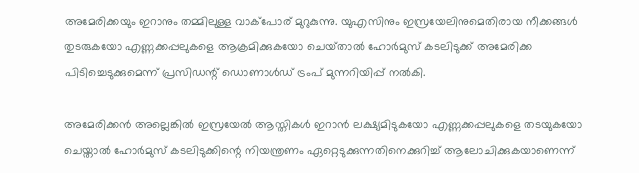അമേരിക്കയും ഇറാനും തമ്മിലുള്ള വാക്പോര് മുറുകുന്നു. യുഎസിനും ഇസ്രയേലിനുമെതിരായ നീക്കങ്ങൾ തുടരുകയോ എണ്ണക്കപ്പലുകളെ ആക്രമിക്കുകയോ ചെയ്‌താൽ ഹോർമുസ് കടലിടുക്ക് അമേരിക്ക പിടിച്ചെടുക്കുമെന്ന് പ്രസിഡന്റ് ഡൊണാൾഡ് ട്രംപ് മുന്നറിയിപ്പ് നൽകി.

അമേരിക്കൻ അല്ലെങ്കിൽ ഇസ്രയേൽ ആസ്തികൾ ഇറാൻ ലക്ഷ്യമിടുകയോ എണ്ണക്കപ്പലുകളെ തടയുകയോ ചെയ്താൽ ഹോർമുസ് കടലിടുക്കിന്റെ നിയന്ത്രണം ഏറ്റെടുക്കുന്നതിനെക്കുറിച്ച് ആലോചിക്കുകയാണെന്ന്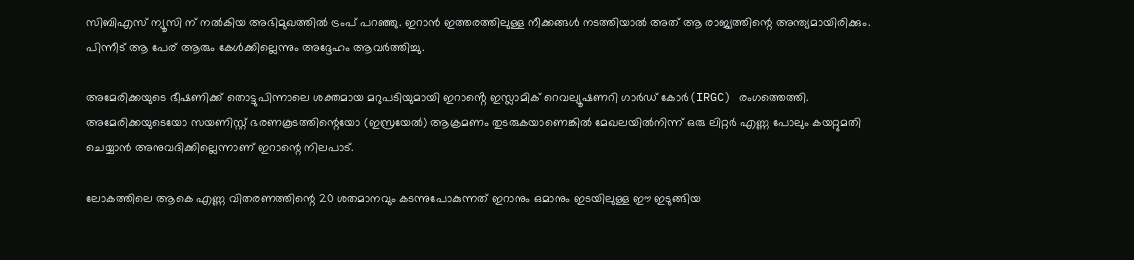സിബിഎസ് ന്യൂസി ന് നൽകിയ അഭിമുഖത്തിൽ ട്രംപ് പറഞ്ഞു. ഇറാൻ ഇത്തരത്തിലുള്ള നീക്കങ്ങൾ നടത്തിയാൽ അത് ആ രാജ്യത്തിന്റെ അന്ത്യമായിരിക്കും. പിന്നീട് ആ പേര് ആരും കേൾക്കില്ലെന്നും അദ്ദേഹം ആവർത്തിച്ചു.

അമേരിക്കയുടെ ഭീഷണിക്ക് തൊട്ടുപിന്നാലെ ശക്തമായ മറുപടിയുമായി ഇറാൻ്റെ ഇസ്ലാമിക് റെവല്യൂഷണറി ഗാർഡ് കോർ(IRGC) രംഗത്തെത്തി. അമേരിക്കയുടെയോ സയണിസ്റ്റ് ഭരണകൂടത്തിന്റെയോ (ഇസ്രയേൽ) ആക്രമണം തുടരുകയാണെങ്കിൽ മേഖലയിൽനിന്ന് ഒരു ലിറ്റർ എണ്ണ പോലും കയറ്റുമതി ചെയ്യാൻ അനുവദിക്കില്ലെന്നാണ് ഇറാന്റെ നിലപാട്.

ലോകത്തിലെ ആകെ എണ്ണ വിതരണത്തിന്റെ 20 ശതമാനവും കടന്നുപോകുന്നത് ഇറാനും ഒമാനും ഇടയിലുള്ള ഈ ഇടുങ്ങിയ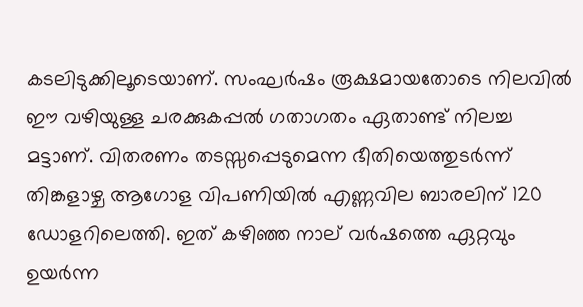കടലിടുക്കിലൂടെയാണ്. സംഘർഷം രൂക്ഷമായതോടെ നിലവിൽ ഈ വഴിയുള്ള ചരക്കുകപ്പൽ ഗതാഗതം ഏതാണ്ട് നിലച്ച മട്ടാണ്. വിതരണം തടസ്സപ്പെടുമെന്ന ഭീതിയെത്തുടർന്ന് തിങ്കളാഴ്ച ആഗോള വിപണിയിൽ എണ്ണവില ബാരലിന് 120 ഡോളറിലെത്തി. ഇത് കഴിഞ്ഞ നാല് വർഷത്തെ ഏറ്റവും ഉയർന്ന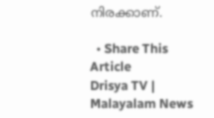നിരക്കാണ്.

  • Share This Article
Drisya TV | Malayalam News